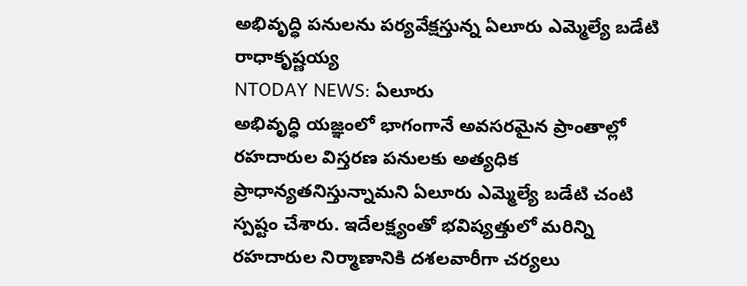అభివృద్ధి పనులను పర్యవేక్షస్తున్న ఏలూరు ఎమ్మెల్యే బడేటి రాధాకృష్ణయ్య
NTODAY NEWS: ఏలూరు
అభివృద్ధి యజ్ఞంలో భాగంగానే అవసరమైన ప్రాంతాల్లో రహదారుల విస్తరణ పనులకు అత్యధిక ప్రాధాన్యతనిస్తున్నామని ఏలూరు ఎమ్మెల్యే బడేటి చంటి స్పష్టం చేశారు. ఇదేలక్ష్యంతో భవిష్యత్తులో మరిన్ని రహదారుల నిర్మాణానికి దశలవారీగా చర్యలు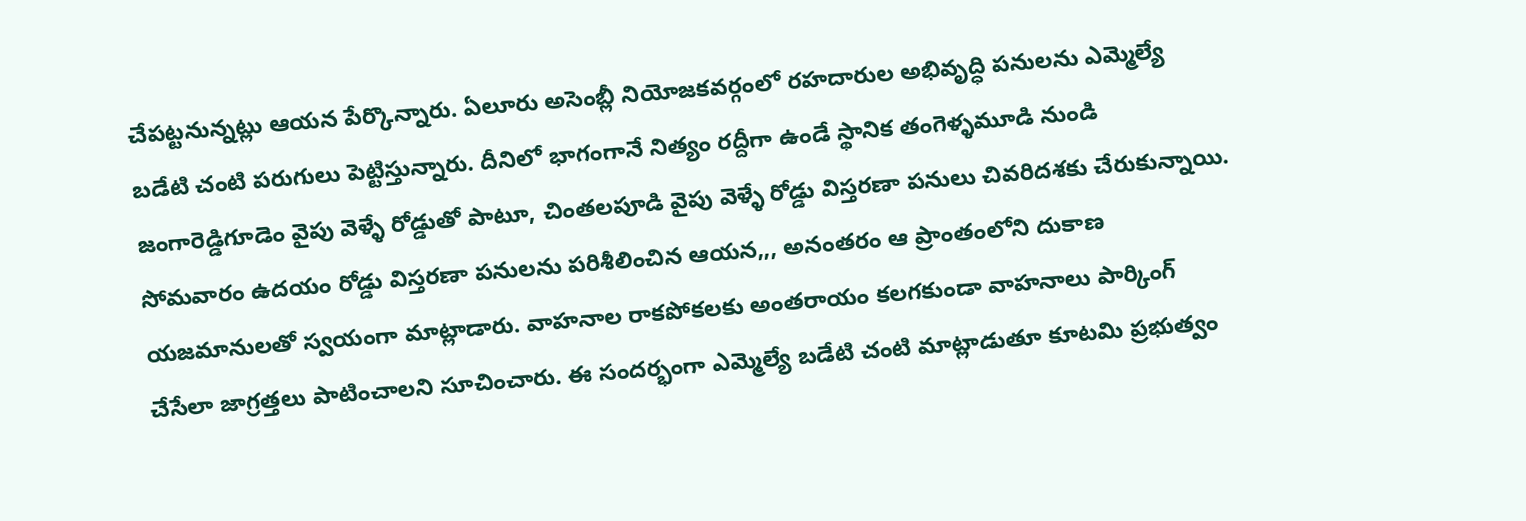చేపట్టనున్నట్లు ఆయన పేర్కొన్నారు. ఏలూరు అసెంబ్లీ నియోజకవర్గంలో రహదారుల అభివృద్ధి పనులను ఎమ్మెల్యే బడేటి చంటి పరుగులు పెట్టిస్తున్నారు. దీనిలో భాగంగానే నిత్యం రద్దీగా ఉండే స్థానిక తంగెళ్ళమూడి నుండి జంగారెడ్డిగూడెం వైపు వెళ్ళే రోడ్డుతో పాటూ, చింతలపూడి వైపు వెళ్ళే రోడ్డు విస్తరణా పనులు చివరిదశకు చేరుకున్నాయి. సోమవారం ఉదయం రోడ్డు విస్తరణా పనులను పరిశీలించిన ఆయన,,, అనంతరం ఆ ప్రాంతంలోని దుకాణ యజమానులతో స్వయంగా మాట్లాడారు. వాహనాల రాకపోకలకు అంతరాయం కలగకుండా వాహనాలు పార్కింగ్ చేసేలా జాగ్రత్తలు పాటించాలని సూచించారు. ఈ సందర్భంగా ఎమ్మెల్యే బడేటి చంటి మాట్లాడుతూ కూటమి ప్రభుత్వం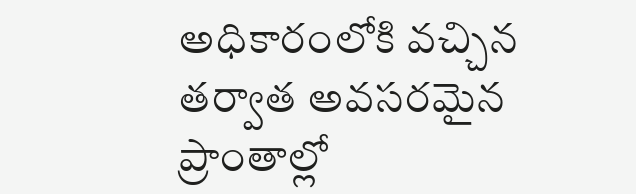అధికారంలోకి వచ్చిన తర్వాత అవసరమైన ప్రాంతాల్లో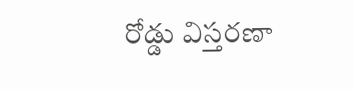రోడ్డు విస్తరణా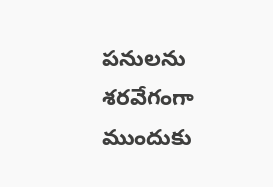పనులను శరవేగంగా ముందుకు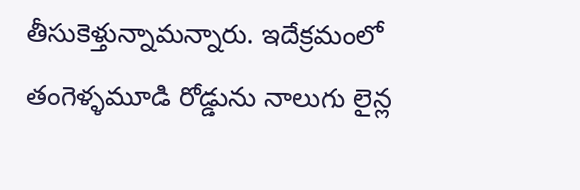తీసుకెళ్తున్నామన్నారు. ఇదేక్రమంలో తంగెళ్ళమూడి రోడ్డును నాలుగు లైన్ల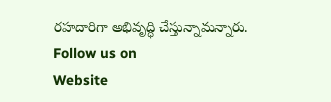రహదారిగా అభివృద్ధి చేస్తున్నామన్నారు.
Follow us on
Website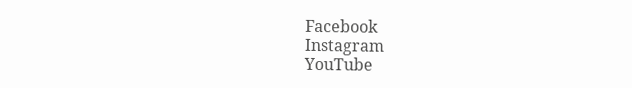Facebook
Instagram
YouTube